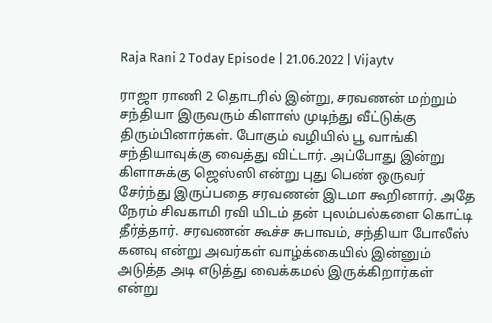Raja Rani 2 Today Episode | 21.06.2022 | Vijaytv

ராஜா ராணி 2 தொடரில் இன்று, சரவணன் மற்றும் சந்தியா இருவரும் கிளாஸ் முடிந்து வீட்டுக்கு திரும்பினார்கள். போகும் வழியில் பூ வாங்கி சந்தியாவுக்கு வைத்து விட்டார். அப்போது இன்று கிளாசுக்கு ஜெஸ்ஸி என்று புது பெண் ஒருவர் சேர்ந்து இருப்பதை சரவணன் இடமா கூறினார். அதே நேரம் சிவகாமி ரவி யிடம் தன் புலம்பல்களை கொட்டி தீர்த்தார். சரவணன் கூச்ச சுபாவம், சந்தியா போலீஸ் கனவு என்று அவர்கள் வாழ்க்கையில் இன்னும் அடுத்த அடி எடுத்து வைக்கமல் இருக்கிறார்கள் என்று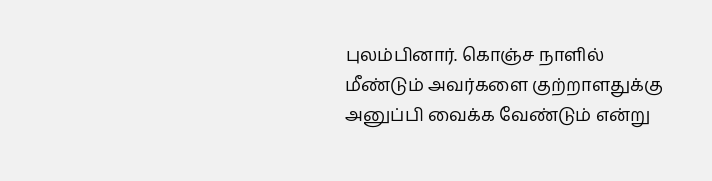புலம்பினார். கொஞ்ச நாளில் மீண்டும் அவர்களை குற்றாளதுக்கு அனுப்பி வைக்க வேண்டும் என்று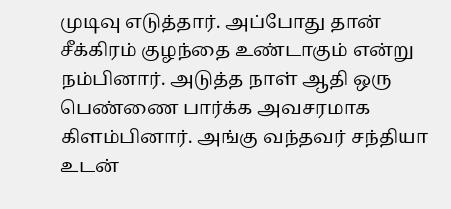முடிவு எடுத்தார். அப்போது தான் சீக்கிரம் குழந்தை உண்டாகும் என்று நம்பினார். அடுத்த நாள் ஆதி ஒரு பெண்ணை பார்க்க அவசரமாக கிளம்பினார். அங்கு வந்தவர் சந்தியா உடன்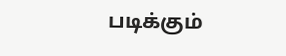படிக்கும்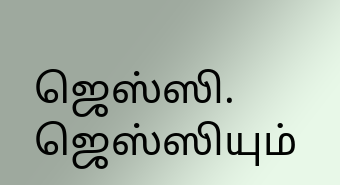ஜெஸ்ஸி. ஜெஸ்ஸியும்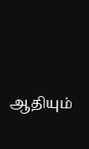ஆதியும்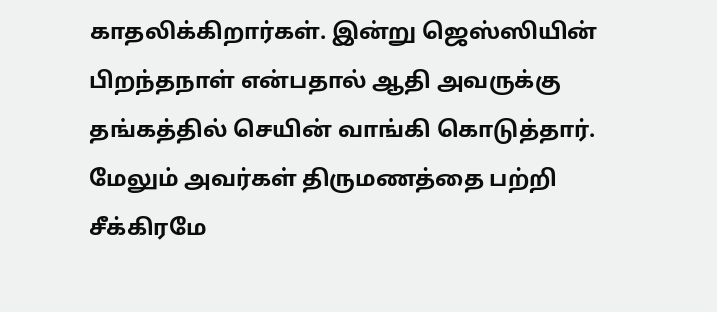காதலிக்கிறார்கள். இன்று ஜெஸ்ஸியின் பிறந்தநாள் என்பதால் ஆதி அவருக்கு தங்கத்தில் செயின் வாங்கி கொடுத்தார். மேலும் அவர்கள் திருமணத்தை பற்றி சீக்கிரமே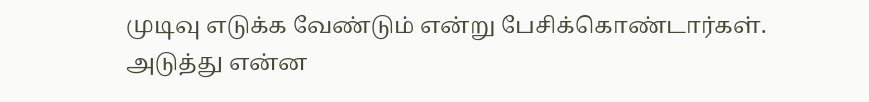முடிவு எடுக்க வேண்டும் என்று பேசிக்கொண்டார்கள். அடுத்து என்ன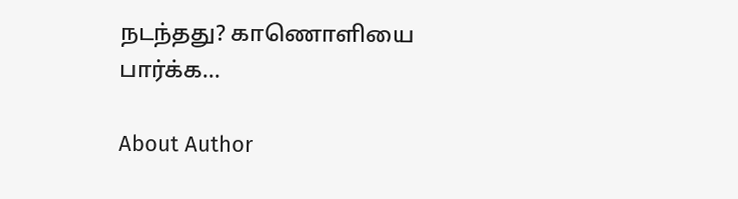நடந்தது? காணொளியை பார்க்க…

About Author